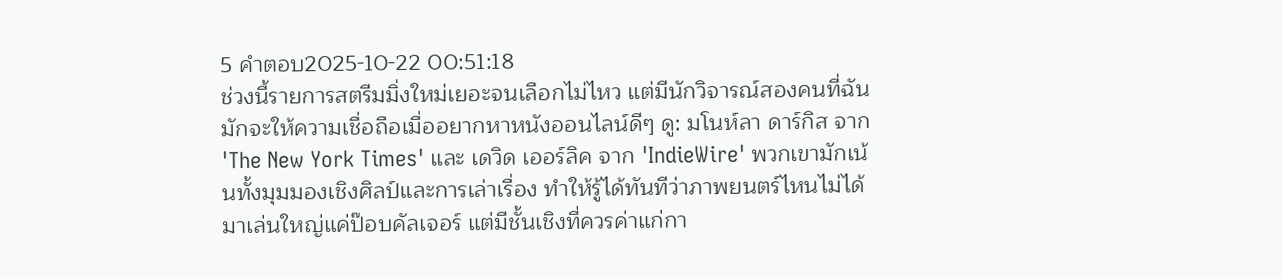5 คำตอบ2025-10-22 00:51:18
ช่วงนี้รายการสตรีมมิ่งใหม่เยอะจนเลือกไม่ไหว แต่มีนักวิจารณ์สองคนที่ฉันมักจะให้ความเชื่อถือเมื่ออยากหาหนังออนไลน์ดีๆ ดู: มโนห์ลา ดาร์กิส จาก 'The New York Times' และ เดวิด เออร์ลิค จาก 'IndieWire' พวกเขามักเน้นทั้งมุมมองเชิงศิลป์และการเล่าเรื่อง ทำให้รู้ได้ทันทีว่าภาพยนตร์ไหนไม่ได้มาเล่นใหญ่แค่ป๊อบคัลเจอร์ แต่มีชั้นเชิงที่ควรค่าแก่กา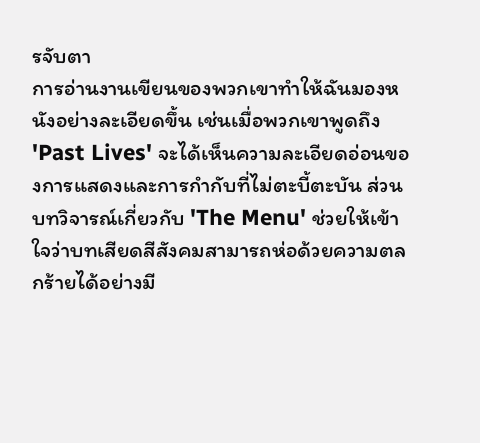รจับตา
การอ่านงานเขียนของพวกเขาทำให้ฉันมองหนังอย่างละเอียดขึ้น เช่นเมื่อพวกเขาพูดถึง 'Past Lives' จะได้เห็นความละเอียดอ่อนของการแสดงและการกำกับที่ไม่ตะบี้ตะบัน ส่วนบทวิจารณ์เกี่ยวกับ 'The Menu' ช่วยให้เข้าใจว่าบทเสียดสีสังคมสามารถห่อด้วยความตลกร้ายได้อย่างมี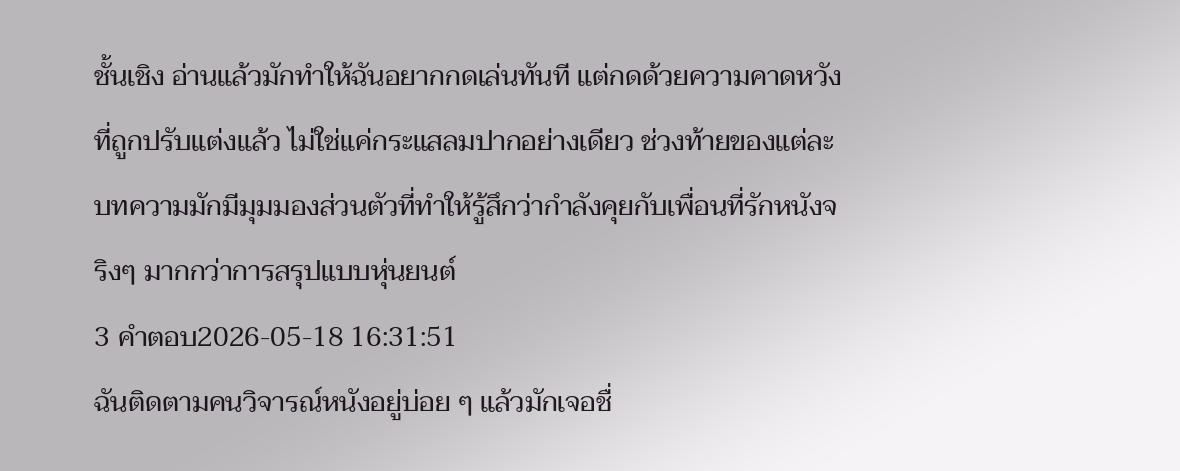ชั้นเชิง อ่านแล้วมักทำให้ฉันอยากกดเล่นทันที แต่กดด้วยความคาดหวังที่ถูกปรับแต่งแล้ว ไม่ใช่แค่กระแสลมปากอย่างเดียว ช่วงท้ายของแต่ละบทความมักมีมุมมองส่วนตัวที่ทำให้รู้สึกว่ากำลังคุยกับเพื่อนที่รักหนังจริงๆ มากกว่าการสรุปแบบหุ่นยนต์
3 คำตอบ2026-05-18 16:31:51
ฉันติดตามคนวิจารณ์หนังอยู่บ่อย ๆ แล้วมักเจอชื่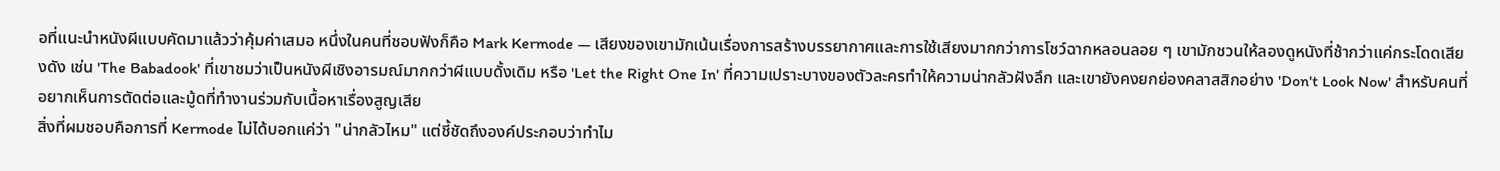อที่แนะนำหนังผีแบบคัดมาแล้วว่าคุ้มค่าเสมอ หนึ่งในคนที่ชอบฟังก็คือ Mark Kermode — เสียงของเขามักเน้นเรื่องการสร้างบรรยากาศและการใช้เสียงมากกว่าการโชว์ฉากหลอนลอย ๆ เขามักชวนให้ลองดูหนังที่ช้ากว่าแค่กระโดดเสียงดัง เช่น 'The Babadook' ที่เขาชมว่าเป็นหนังผีเชิงอารมณ์มากกว่าผีแบบดั้งเดิม หรือ 'Let the Right One In' ที่ความเปราะบางของตัวละครทำให้ความน่ากลัวฝังลึก และเขายังคงยกย่องคลาสสิกอย่าง 'Don't Look Now' สำหรับคนที่อยากเห็นการตัดต่อและมู้ดที่ทำงานร่วมกับเนื้อหาเรื่องสูญเสีย
สิ่งที่ผมชอบคือการที่ Kermode ไม่ได้บอกแค่ว่า "น่ากลัวไหม" แต่ชี้ชัดถึงองค์ประกอบว่าทำไม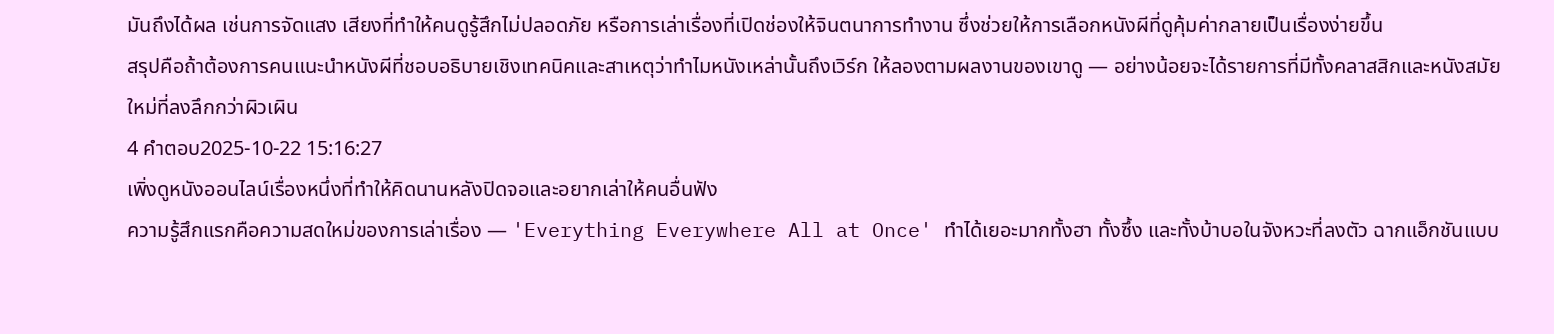มันถึงได้ผล เช่นการจัดแสง เสียงที่ทำให้คนดูรู้สึกไม่ปลอดภัย หรือการเล่าเรื่องที่เปิดช่องให้จินตนาการทำงาน ซึ่งช่วยให้การเลือกหนังผีที่ดูคุ้มค่ากลายเป็นเรื่องง่ายขึ้น
สรุปคือถ้าต้องการคนแนะนำหนังผีที่ชอบอธิบายเชิงเทคนิคและสาเหตุว่าทำไมหนังเหล่านั้นถึงเวิร์ก ให้ลองตามผลงานของเขาดู — อย่างน้อยจะได้รายการที่มีทั้งคลาสสิกและหนังสมัยใหม่ที่ลงลึกกว่าผิวเผิน
4 คำตอบ2025-10-22 15:16:27
เพิ่งดูหนังออนไลน์เรื่องหนึ่งที่ทำให้คิดนานหลังปิดจอและอยากเล่าให้คนอื่นฟัง
ความรู้สึกแรกคือความสดใหม่ของการเล่าเรื่อง — 'Everything Everywhere All at Once' ทำได้เยอะมากทั้งฮา ทั้งซึ้ง และทั้งบ้าบอในจังหวะที่ลงตัว ฉากแอ็กชันแบบ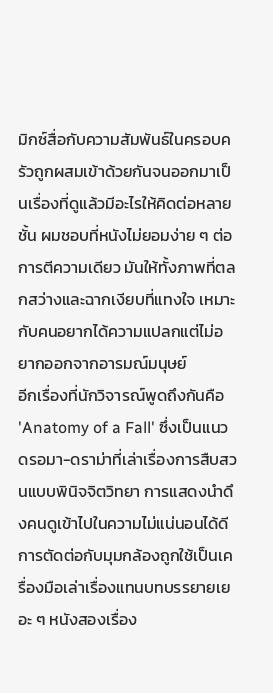มิกซ์สื่อกับความสัมพันธ์ในครอบครัวถูกผสมเข้าด้วยกันจนออกมาเป็นเรื่องที่ดูแล้วมีอะไรให้คิดต่อหลายชั้น ผมชอบที่หนังไม่ยอมง่าย ๆ ต่อการตีความเดียว มันให้ทั้งภาพที่ตลกสว่างและฉากเงียบที่แทงใจ เหมาะกับคนอยากได้ความแปลกแต่ไม่อยากออกจากอารมณ์มนุษย์
อีกเรื่องที่นักวิจารณ์พูดถึงกันคือ 'Anatomy of a Fall' ซึ่งเป็นแนวดรอมา-ดราม่าที่เล่าเรื่องการสืบสวนแบบพินิจจิตวิทยา การแสดงนำดึงคนดูเข้าไปในความไม่แน่นอนได้ดี การตัดต่อกับมุมกล้องถูกใช้เป็นเครื่องมือเล่าเรื่องแทนบทบรรยายเยอะ ๆ หนังสองเรื่อง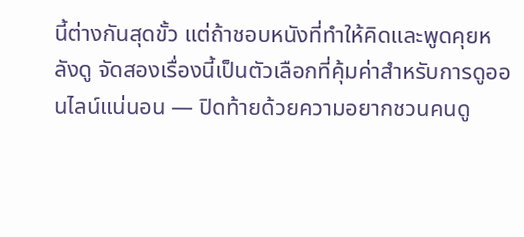นี้ต่างกันสุดขั้ว แต่ถ้าชอบหนังที่ทำให้คิดและพูดคุยหลังดู จัดสองเรื่องนี้เป็นตัวเลือกที่คุ้มค่าสำหรับการดูออนไลน์แน่นอน — ปิดท้ายด้วยความอยากชวนคนดู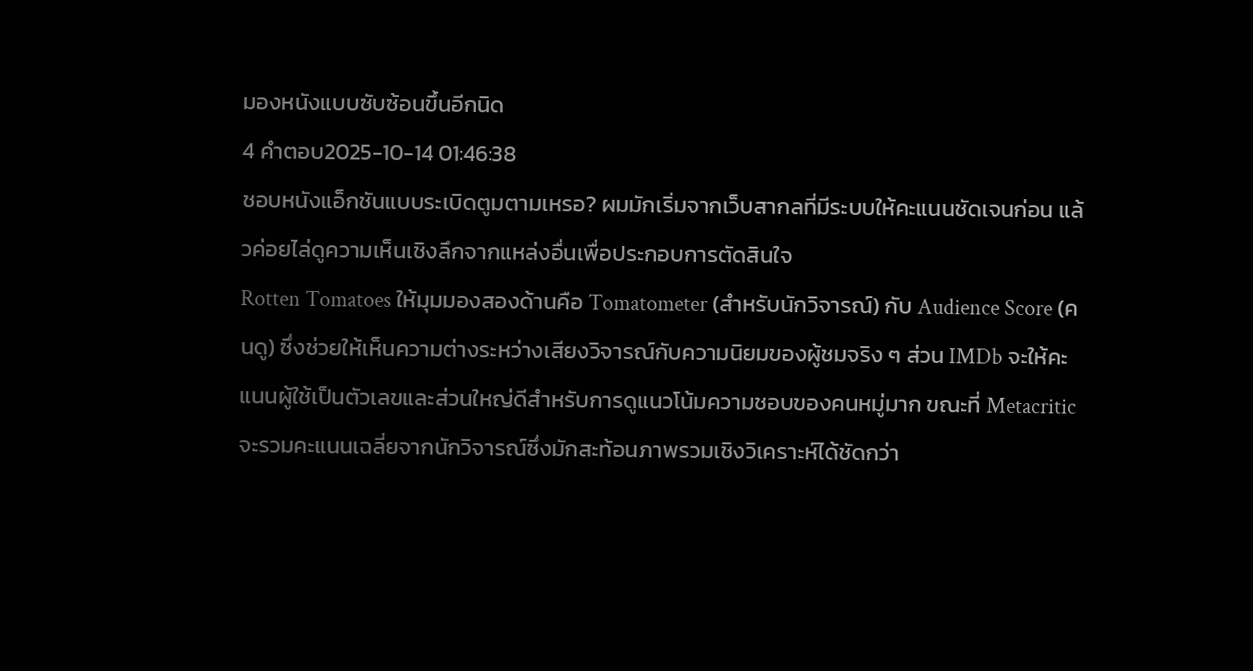มองหนังแบบซับซ้อนขึ้นอีกนิด
4 คำตอบ2025-10-14 01:46:38
ชอบหนังแอ็กชันแบบระเบิดตูมตามเหรอ? ผมมักเริ่มจากเว็บสากลที่มีระบบให้คะแนนชัดเจนก่อน แล้วค่อยไล่ดูความเห็นเชิงลึกจากแหล่งอื่นเพื่อประกอบการตัดสินใจ
Rotten Tomatoes ให้มุมมองสองด้านคือ Tomatometer (สำหรับนักวิจารณ์) กับ Audience Score (คนดู) ซึ่งช่วยให้เห็นความต่างระหว่างเสียงวิจารณ์กับความนิยมของผู้ชมจริง ๆ ส่วน IMDb จะให้คะแนนผู้ใช้เป็นตัวเลขและส่วนใหญ่ดีสำหรับการดูแนวโน้มความชอบของคนหมู่มาก ขณะที่ Metacritic จะรวมคะแนนเฉลี่ยจากนักวิจารณ์ซึ่งมักสะท้อนภาพรวมเชิงวิเคราะห์ได้ชัดกว่า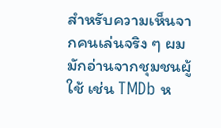สำหรับความเห็นจากคนเล่นจริง ๆ ผมมักอ่านจากชุมชนผู้ใช้ เช่น TMDb ห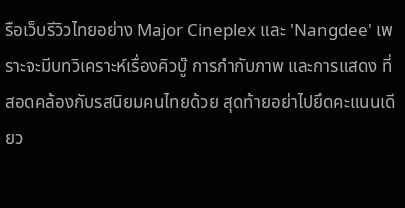รือเว็บรีวิวไทยอย่าง Major Cineplex และ 'Nangdee' เพราะจะมีบทวิเคราะห์เรื่องคิวบู๊ การกำกับภาพ และการแสดง ที่สอดคล้องกับรสนิยมคนไทยด้วย สุดท้ายอย่าไปยึดคะแนนเดียว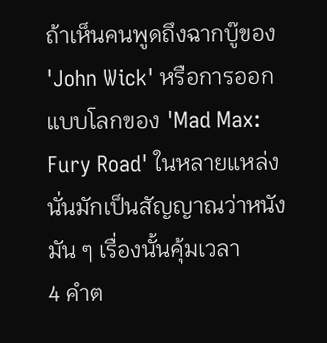ถ้าเห็นคนพูดถึงฉากบู๊ของ 'John Wick' หรือการออกแบบโลกของ 'Mad Max: Fury Road' ในหลายแหล่ง นั่นมักเป็นสัญญาณว่าหนังมัน ๆ เรื่องนั้นคุ้มเวลา
4 คำต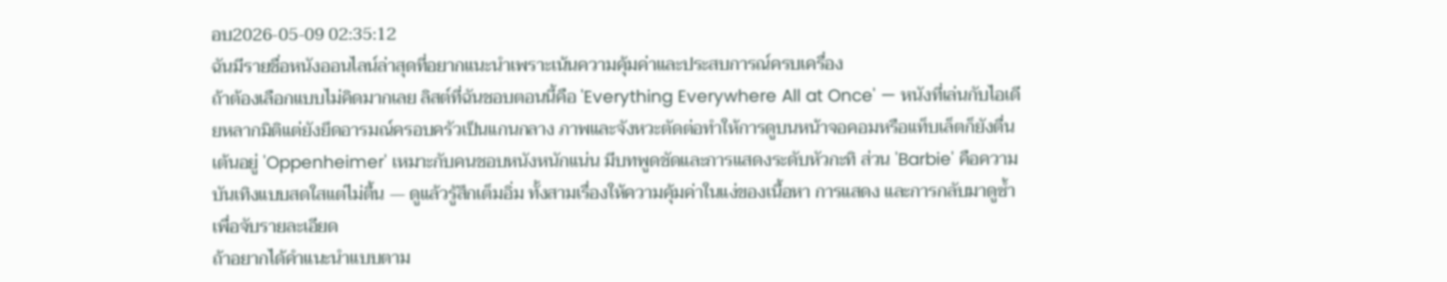อบ2026-05-09 02:35:12
ฉันมีรายชื่อหนังออนไลน์ล่าสุดที่อยากแนะนำเพราะเน้นความคุ้มค่าและประสบการณ์ครบเครื่อง
ถ้าต้องเลือกแบบไม่คิดมากเลย ลิสต์ที่ฉันชอบตอนนี้คือ 'Everything Everywhere All at Once' — หนังที่เล่นกับไอเดียหลากมิติแต่ยังยึดอารมณ์ครอบครัวเป็นแกนกลาง ภาพและจังหวะตัดต่อทำให้การดูบนหน้าจอคอมหรือแท็บเล็ตก็ยังตื่นเต้นอยู่ 'Oppenheimer' เหมาะกับคนชอบหนังหนักแน่น มีบทพูดชัดและการแสดงระดับหัวกะทิ ส่วน 'Barbie' คือความบันเทิงแบบสดใสแต่ไม่ตื้น — ดูแล้วรู้สึกเต็มอิ่ม ทั้งสามเรื่องให้ความคุ้มค่าในแง่ของเนื้อหา การแสดง และการกลับมาดูซ้ำเพื่อจับรายละเอียด
ถ้าอยากได้คำแนะนำแบบตาม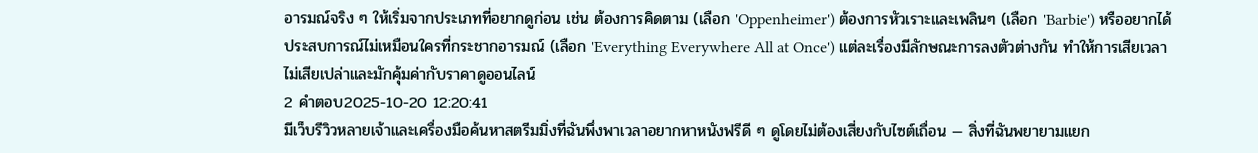อารมณ์จริง ๆ ให้เริ่มจากประเภทที่อยากดูก่อน เช่น ต้องการคิดตาม (เลือก 'Oppenheimer') ต้องการหัวเราะและเพลินๆ (เลือก 'Barbie') หรืออยากได้ประสบการณ์ไม่เหมือนใครที่กระชากอารมณ์ (เลือก 'Everything Everywhere All at Once') แต่ละเรื่องมีลักษณะการลงตัวต่างกัน ทำให้การเสียเวลาไม่เสียเปล่าและมักคุ้มค่ากับราคาดูออนไลน์
2 คำตอบ2025-10-20 12:20:41
มีเว็บรีวิวหลายเจ้าและเครื่องมือค้นหาสตรีมมิ่งที่ฉันพึ่งพาเวลาอยากหาหนังฟรีดี ๆ ดูโดยไม่ต้องเสี่ยงกับไซต์เถื่อน — สิ่งที่ฉันพยายามแยก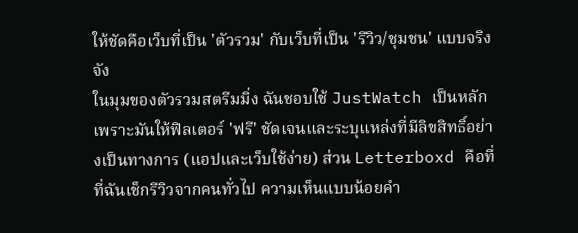ให้ชัดคือเว็บที่เป็น 'ตัวรวม' กับเว็บที่เป็น 'รีวิว/ชุมชน' แบบจริงจัง
ในมุมของตัวรวมสตรีมมิ่ง ฉันชอบใช้ JustWatch เป็นหลักเพราะมันให้ฟิลเตอร์ 'ฟรี' ชัดเจนและระบุแหล่งที่มีลิขสิทธิ์อย่างเป็นทางการ (แอปและเว็บใช้ง่าย) ส่วน Letterboxd คือที่ที่ฉันเช็กรีวิวจากคนทั่วไป ความเห็นแบบน้อยคำ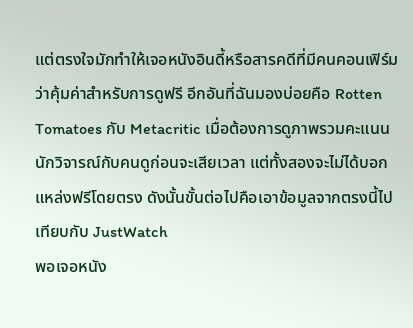แต่ตรงใจมักทำให้เจอหนังอินดี้หรือสารคดีที่มีคนคอนเฟิร์มว่าคุ้มค่าสำหรับการดูฟรี อีกอันที่ฉันมองบ่อยคือ Rotten Tomatoes กับ Metacritic เมื่อต้องการดูภาพรวมคะแนนนักวิจารณ์กับคนดูก่อนจะเสียเวลา แต่ทั้งสองจะไม่ได้บอกแหล่งฟรีโดยตรง ดังนั้นขั้นต่อไปคือเอาข้อมูลจากตรงนี้ไปเทียบกับ JustWatch
พอเจอหนัง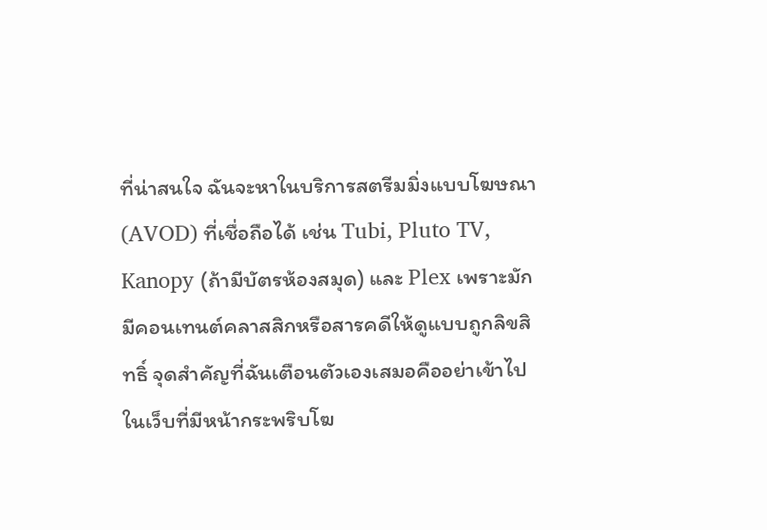ที่น่าสนใจ ฉันจะหาในบริการสตรีมมิ่งแบบโฆษณา (AVOD) ที่เชื่อถือได้ เช่น Tubi, Pluto TV, Kanopy (ถ้ามีบัตรห้องสมุด) และ Plex เพราะมักมีคอนเทนต์คลาสสิกหรือสารคดีให้ดูแบบถูกลิขสิทธิ์ จุดสำคัญที่ฉันเตือนตัวเองเสมอคืออย่าเข้าไปในเว็บที่มีหน้ากระพริบโฆ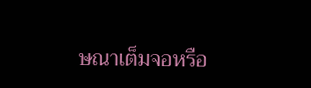ษณาเต็มจอหรือ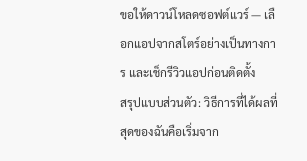ขอให้ดาวน์โหลดซอฟต์แวร์ — เลือกแอปจากสโตร์อย่างเป็นทางการ และเช็กรีวิวแอปก่อนติดตั้ง
สรุปแบบส่วนตัว: วิธีการที่ได้ผลที่สุดของฉันคือเริ่มจาก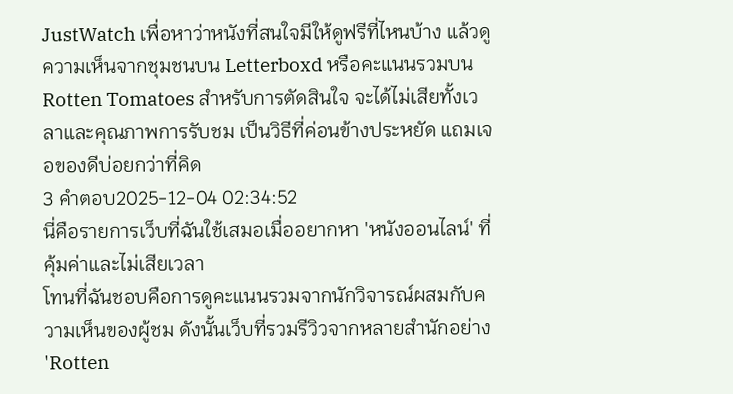JustWatch เพื่อหาว่าหนังที่สนใจมีให้ดูฟรีที่ไหนบ้าง แล้วดูความเห็นจากชุมชนบน Letterboxd หรือคะแนนรวมบน Rotten Tomatoes สำหรับการตัดสินใจ จะได้ไม่เสียทั้งเวลาและคุณภาพการรับชม เป็นวิธีที่ค่อนข้างประหยัด แถมเจอของดีบ่อยกว่าที่คิด
3 คำตอบ2025-12-04 02:34:52
นี่คือรายการเว็บที่ฉันใช้เสมอเมื่ออยากหา 'หนังออนไลน์' ที่คุ้มค่าและไม่เสียเวลา
โทนที่ฉันชอบคือการดูคะแนนรวมจากนักวิจารณ์ผสมกับความเห็นของผู้ชม ดังนั้นเว็บที่รวมรีวิวจากหลายสำนักอย่าง 'Rotten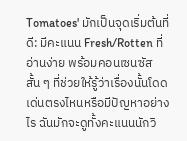Tomatoes' มักเป็นจุดเริ่มต้นที่ดี: มีคะแนน Fresh/Rotten ที่อ่านง่าย พร้อมคอนเซนซัสสั้น ๆ ที่ช่วยให้รู้ว่าเรื่องนั้นโดดเด่นตรงไหนหรือมีปัญหาอย่างไร ฉันมักจะดูทั้งคะแนนนักวิ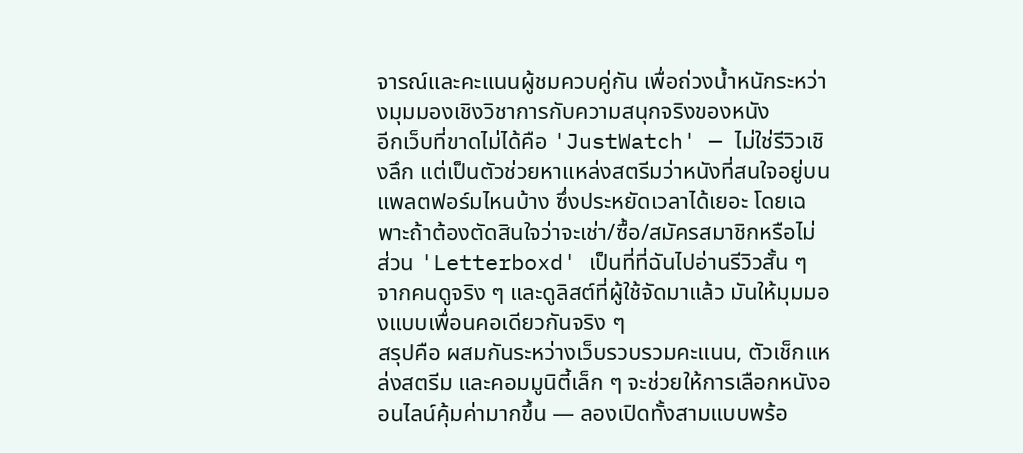จารณ์และคะแนนผู้ชมควบคู่กัน เพื่อถ่วงน้ำหนักระหว่างมุมมองเชิงวิชาการกับความสนุกจริงของหนัง
อีกเว็บที่ขาดไม่ได้คือ 'JustWatch' — ไม่ใช่รีวิวเชิงลึก แต่เป็นตัวช่วยหาแหล่งสตรีมว่าหนังที่สนใจอยู่บนแพลตฟอร์มไหนบ้าง ซึ่งประหยัดเวลาได้เยอะ โดยเฉพาะถ้าต้องตัดสินใจว่าจะเช่า/ซื้อ/สมัครสมาชิกหรือไม่ ส่วน 'Letterboxd' เป็นที่ที่ฉันไปอ่านรีวิวสั้น ๆ จากคนดูจริง ๆ และดูลิสต์ที่ผู้ใช้จัดมาแล้ว มันให้มุมมองแบบเพื่อนคอเดียวกันจริง ๆ
สรุปคือ ผสมกันระหว่างเว็บรวบรวมคะแนน, ตัวเช็กแหล่งสตรีม และคอมมูนิตี้เล็ก ๆ จะช่วยให้การเลือกหนังออนไลน์คุ้มค่ามากขึ้น — ลองเปิดทั้งสามแบบพร้อ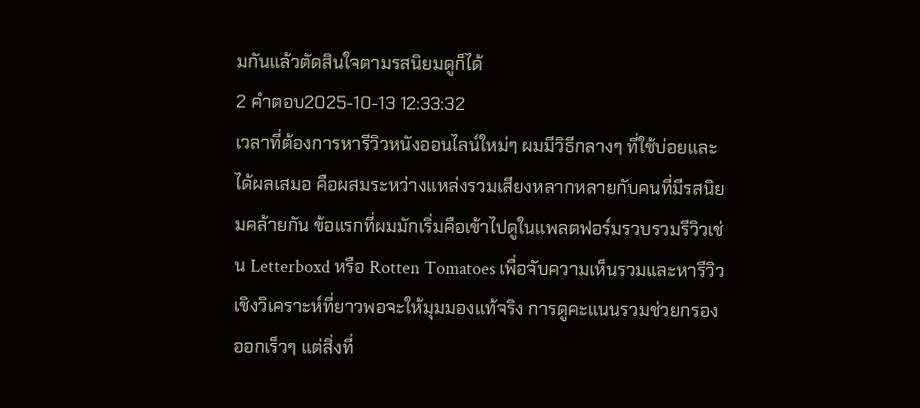มกันแล้วตัดสินใจตามรสนิยมดูก็ได้
2 คำตอบ2025-10-13 12:33:32
เวลาที่ต้องการหารีวิวหนังออนไลน์ใหม่ๆ ผมมีวิธีกลางๆ ที่ใช้บ่อยและได้ผลเสมอ คือผสมระหว่างแหล่งรวมเสียงหลากหลายกับคนที่มีรสนิยมคล้ายกัน ข้อแรกที่ผมมักเริ่มคือเข้าไปดูในแพลตฟอร์มรวบรวมรีวิวเช่น Letterboxd หรือ Rotten Tomatoes เพื่อจับความเห็นรวมและหารีวิวเชิงวิเคราะห์ที่ยาวพอจะให้มุมมองแท้จริง การดูคะแนนรวมช่วยกรองออกเร็วๆ แต่สิ่งที่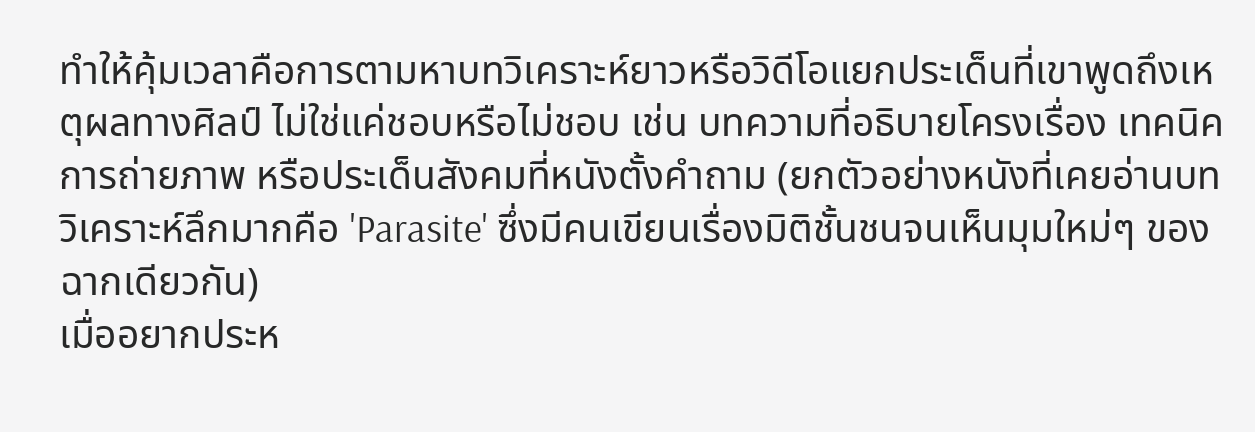ทำให้คุ้มเวลาคือการตามหาบทวิเคราะห์ยาวหรือวิดีโอแยกประเด็นที่เขาพูดถึงเหตุผลทางศิลป์ ไม่ใช่แค่ชอบหรือไม่ชอบ เช่น บทความที่อธิบายโครงเรื่อง เทคนิคการถ่ายภาพ หรือประเด็นสังคมที่หนังตั้งคำถาม (ยกตัวอย่างหนังที่เคยอ่านบทวิเคราะห์ลึกมากคือ 'Parasite' ซึ่งมีคนเขียนเรื่องมิติชั้นชนจนเห็นมุมใหม่ๆ ของฉากเดียวกัน)
เมื่ออยากประห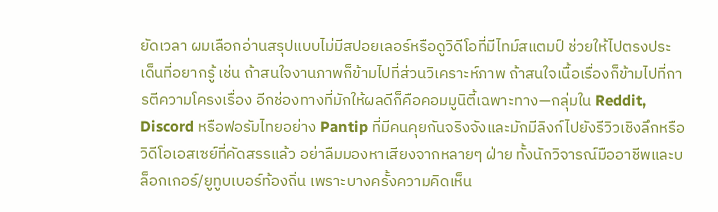ยัดเวลา ผมเลือกอ่านสรุปแบบไม่มีสปอยเลอร์หรือดูวิดีโอที่มีไทม์สแตมป์ ช่วยให้ไปตรงประเด็นที่อยากรู้ เช่น ถ้าสนใจงานภาพก็ข้ามไปที่ส่วนวิเคราะห์ภาพ ถ้าสนใจเนื้อเรื่องก็ข้ามไปที่การตีความโครงเรื่อง อีกช่องทางที่มักให้ผลดีก็คือคอมมูนิตี้เฉพาะทาง—กลุ่มใน Reddit, Discord หรือฟอรัมไทยอย่าง Pantip ที่มีคนคุยกันจริงจังและมักมีลิงก์ไปยังรีวิวเชิงลึกหรือวิดีโอเอสเซย์ที่คัดสรรแล้ว อย่าลืมมองหาเสียงจากหลายๆ ฝ่าย ทั้งนักวิจารณ์มืออาชีพและบล็อกเกอร์/ยูทูบเบอร์ท้องถิ่น เพราะบางครั้งความคิดเห็น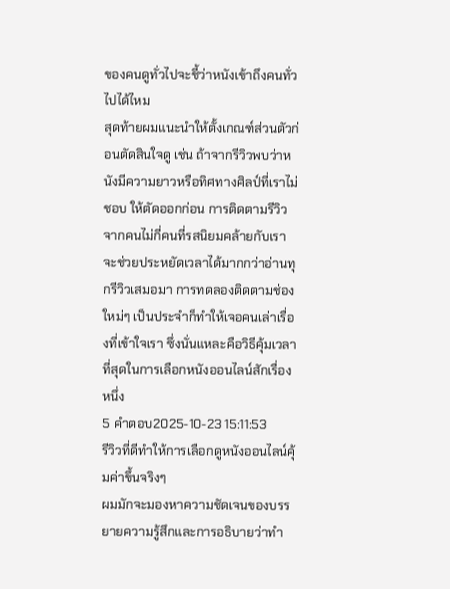ของคนดูทั่วไปจะชี้ว่าหนังเข้าถึงคนทั่วไปได้ไหม
สุดท้ายผมแนะนำให้ตั้งเกณฑ์ส่วนตัวก่อนตัดสินใจดู เช่น ถ้าจากรีวิวพบว่าหนังมีความยาวหรือทิศทางศิลป์ที่เราไม่ชอบ ให้ตัดออกก่อน การติดตามรีวิวจากคนไม่กี่คนที่รสนิยมคล้ายกับเราจะช่วยประหยัดเวลาได้มากกว่าอ่านทุกรีวิวเสมอมา การทดลองติดตามช่องใหม่ๆ เป็นประจำก็ทำให้เจอคนเล่าเรื่องที่เข้าใจเรา ซึ่งนั่นแหละคือวิธีคุ้มเวลาที่สุดในการเลือกหนังออนไลน์สักเรื่องหนึ่ง
5 คำตอบ2025-10-23 15:11:53
รีวิวที่ดีทำให้การเลือกดูหนังออนไลน์คุ้มค่าขึ้นจริงๆ
ผมมักจะมองหาความชัดเจนของบรรยายความรู้สึกและการอธิบายว่าทำ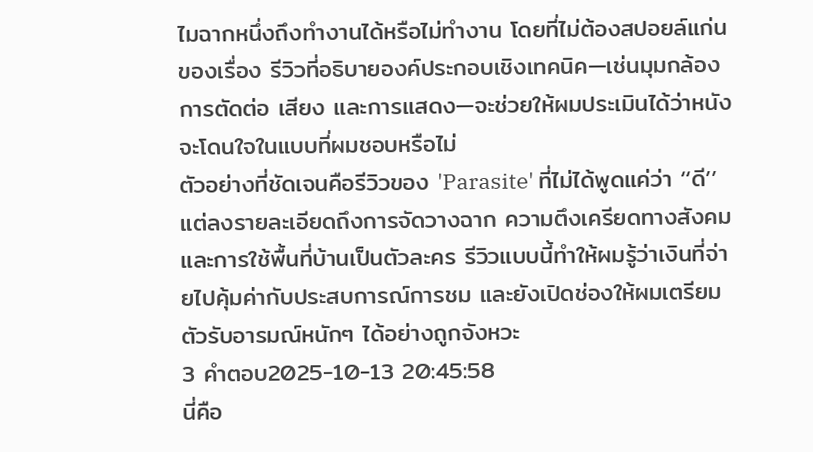ไมฉากหนึ่งถึงทำงานได้หรือไม่ทำงาน โดยที่ไม่ต้องสปอยล์แก่นของเรื่อง รีวิวที่อธิบายองค์ประกอบเชิงเทคนิค—เช่นมุมกล้อง การตัดต่อ เสียง และการแสดง—จะช่วยให้ผมประเมินได้ว่าหนังจะโดนใจในแบบที่ผมชอบหรือไม่
ตัวอย่างที่ชัดเจนคือรีวิวของ 'Parasite' ที่ไม่ได้พูดแค่ว่า ‘‘ดี’’ แต่ลงรายละเอียดถึงการจัดวางฉาก ความตึงเครียดทางสังคม และการใช้พื้นที่บ้านเป็นตัวละคร รีวิวแบบนี้ทำให้ผมรู้ว่าเงินที่จ่ายไปคุ้มค่ากับประสบการณ์การชม และยังเปิดช่องให้ผมเตรียมตัวรับอารมณ์หนักๆ ได้อย่างถูกจังหวะ
3 คำตอบ2025-10-13 20:45:58
นี่คือ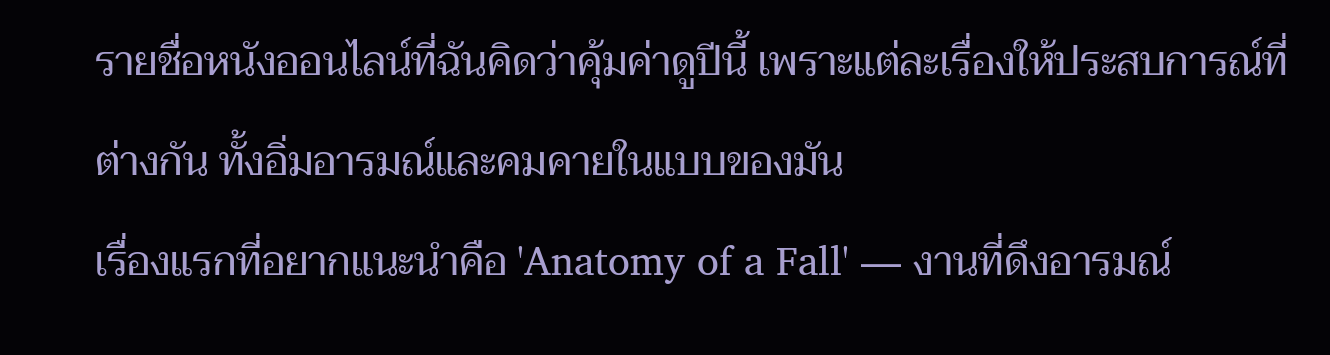รายชื่อหนังออนไลน์ที่ฉันคิดว่าคุ้มค่าดูปีนี้ เพราะแต่ละเรื่องให้ประสบการณ์ที่ต่างกัน ทั้งอิ่มอารมณ์และคมคายในแบบของมัน
เรื่องแรกที่อยากแนะนำคือ 'Anatomy of a Fall' — งานที่ดึงอารมณ์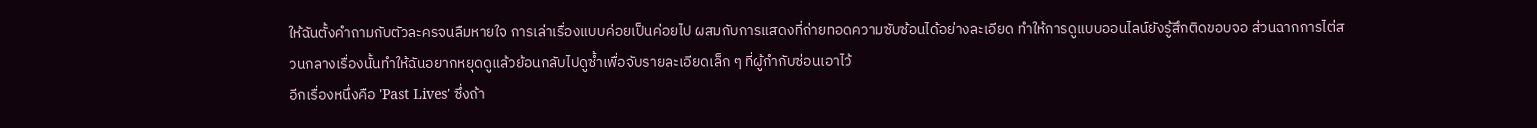ให้ฉันตั้งคำถามกับตัวละครจนลืมหายใจ การเล่าเรื่องแบบค่อยเป็นค่อยไป ผสมกับการแสดงที่ถ่ายทอดความซับซ้อนได้อย่างละเอียด ทำให้การดูแบบออนไลน์ยังรู้สึกติดขอบจอ ส่วนฉากการไต่สวนกลางเรื่องนั้นทำให้ฉันอยากหยุดดูแล้วย้อนกลับไปดูซ้ำเพื่อจับรายละเอียดเล็ก ๆ ที่ผู้กำกับซ่อนเอาไว้
อีกเรื่องหนึ่งคือ 'Past Lives' ซึ่งถ้า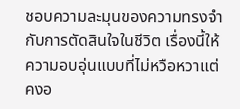ชอบความละมุนของความทรงจำกับการตัดสินใจในชีวิต เรื่องนี้ให้ความอบอุ่นแบบที่ไม่หวือหวาแต่คงอ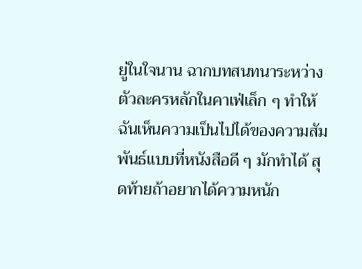ยู่ในใจนาน ฉากบทสนทนาระหว่างตัวละครหลักในคาเฟ่เล็ก ๆ ทำให้ฉันเห็นความเป็นไปได้ของความสัมพันธ์แบบที่หนังสือดี ๆ มักทำได้ สุดท้ายถ้าอยากได้ความหนัก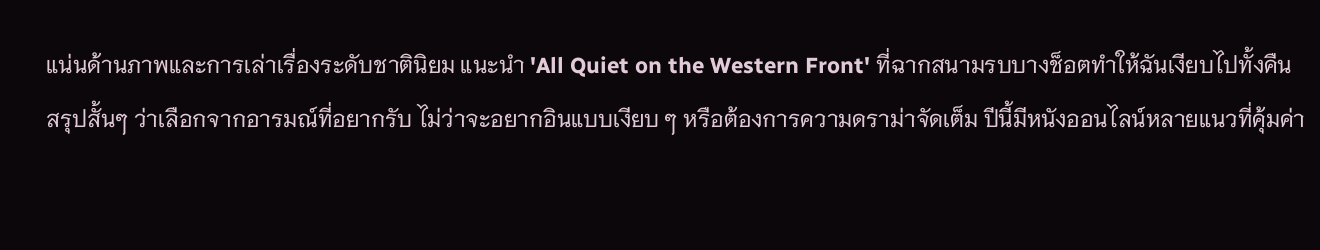แน่นด้านภาพและการเล่าเรื่องระดับชาตินิยม แนะนำ 'All Quiet on the Western Front' ที่ฉากสนามรบบางช็อตทำให้ฉันเงียบไปทั้งคืน
สรุปสั้นๆ ว่าเลือกจากอารมณ์ที่อยากรับ ไม่ว่าจะอยากอินแบบเงียบ ๆ หรือต้องการความดราม่าจัดเต็ม ปีนี้มีหนังออนไลน์หลายแนวที่คุ้มค่า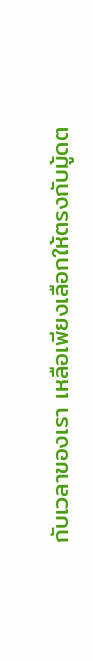กับเวลาของเรา เหลือเพียงเลือกให้ตรงกับมู้ดต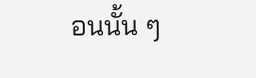อนนั้น ๆ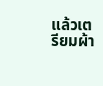แล้วเตรียมผ้า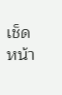เช็ดหน้า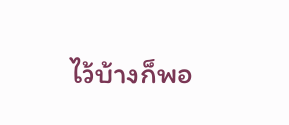ไว้บ้างก็พอ